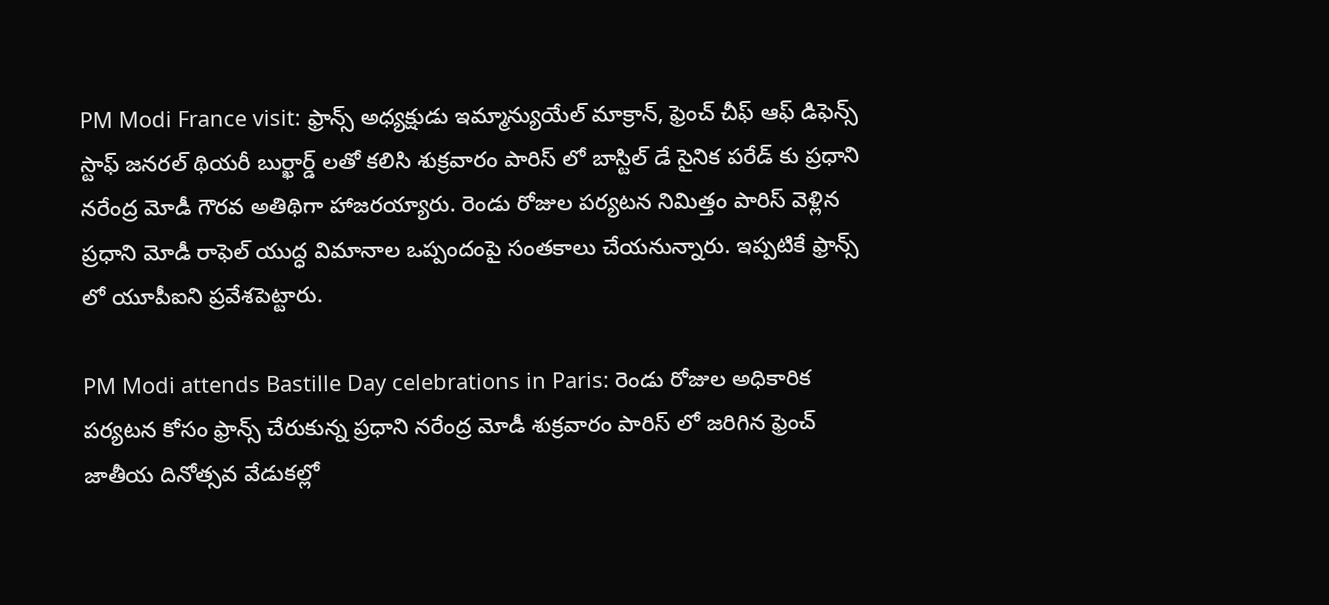PM Modi France visit: ఫ్రాన్స్ అధ్యక్షుడు ఇమ్మాన్యుయేల్ మాక్రాన్, ఫ్రెంచ్ చీఫ్ ఆఫ్ డిఫెన్స్ స్టాఫ్ జనరల్ థియరీ బుర్ఖార్డ్ ల‌తో క‌లిసి శుక్రవారం పారిస్ లో బాస్టిల్ డే సైనిక పరేడ్ కు ప్రధాని నరేంద్ర మోడీ గౌరవ అతిథిగా హాజరయ్యారు. రెండు రోజుల పర్యటన నిమిత్తం పారిస్ వెళ్లిన ప్రధాని మోడీ రాఫెల్ యుద్ధ విమానాల ఒప్పందంపై సంతకాలు చేయనున్నారు. ఇప్పటికే ఫ్రాన్స్ లో యూపీఐని ప్రవేశపెట్టారు.

PM Modi attends Bastille Day celebrations in Paris: రెండు రోజుల అధికారిక పర్యటన కోసం ఫ్రాన్స్ చేరుకున్న ప్రధాని నరేంద్ర మోడీ శుక్రవారం పారిస్ లో జరిగిన ఫ్రెంచ్ జాతీయ దినోత్సవ వేడుకల్లో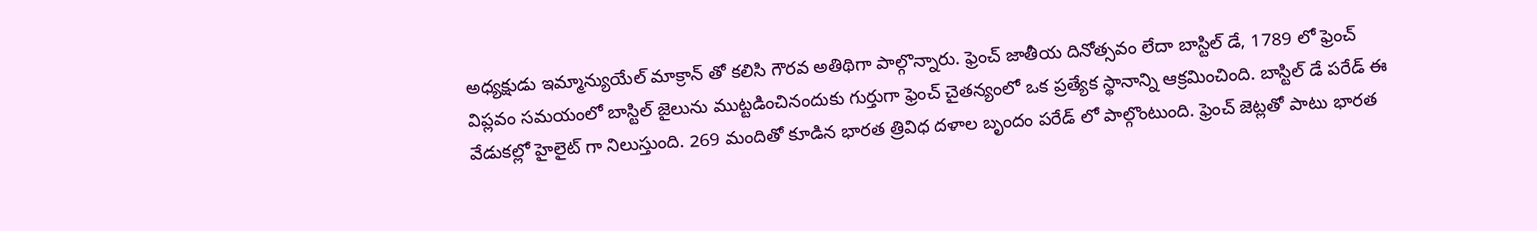అధ్యక్షుడు ఇమ్మాన్యుయేల్ మాక్రాన్ తో కలిసి గౌరవ అతిథిగా పాల్గొన్నారు. ఫ్రెంచ్ జాతీయ దినోత్సవం లేదా బాస్టిల్ డే, 1789 లో ఫ్రెంచ్ విప్లవం సమయంలో బాస్టిల్ జైలును ముట్టడించినందుకు గుర్తుగా ఫ్రెంచ్ చైతన్యంలో ఒక ప్రత్యేక స్థానాన్ని ఆక్రమించింది. బాస్టిల్ డే పరేడ్ ఈ వేడుకల్లో హైలైట్ గా నిలుస్తుంది. 269 మందితో కూడిన భారత త్రివిధ దళాల బృందం పరేడ్ లో పాల్గొంటుంది. ఫ్రెంచ్ జెట్లతో పాటు భారత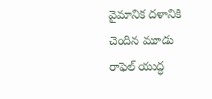వైమానిక దళానికి చెందిన మూడు రాఫెల్ యుద్ధ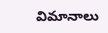విమానాలు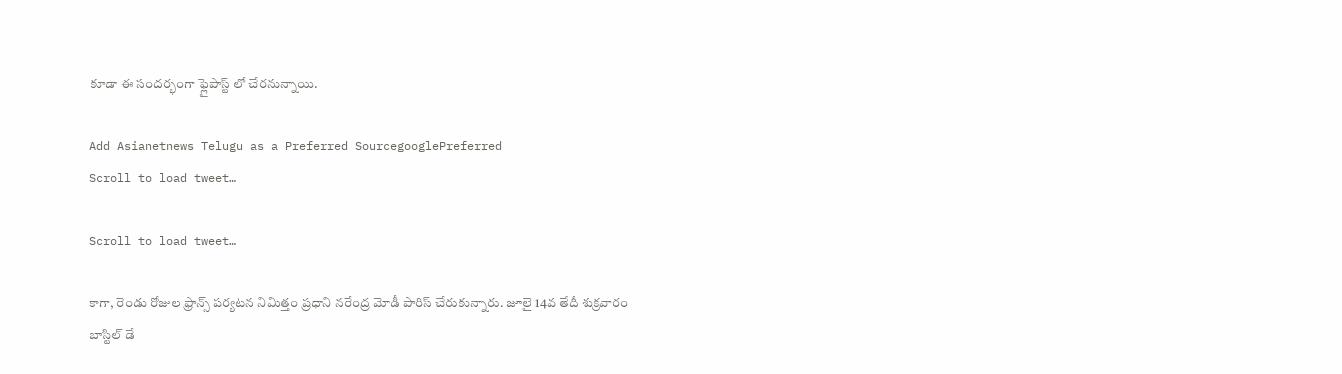కూడా ఈ సందర్భంగా ఫ్లైపాస్ట్ లో చేరనున్నాయి.

Add Asianetnews Telugu as a Preferred SourcegooglePreferred
Scroll to load tweet…

Scroll to load tweet…

కాగా, రెండు రోజుల ఫ్రాన్స్ పర్యటన నిమిత్తం ప్రధాని నరేంద్ర మోడీ పారిస్ చేరుకున్నారు. జూలై 14వ తేదీ శుక్రవారం బాస్టిల్ డే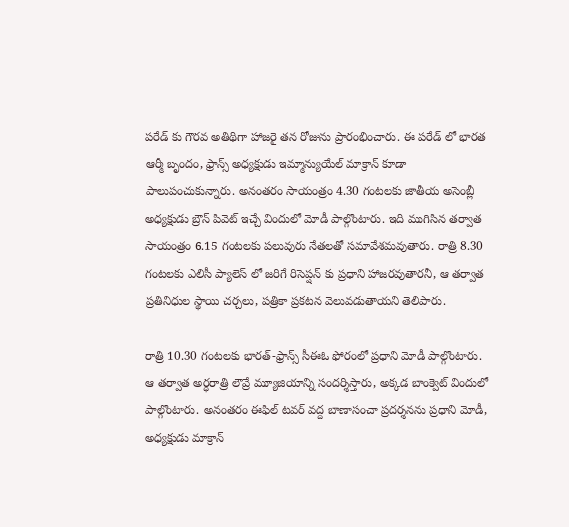పరేడ్ కు గౌరవ అతిథిగా హాజరై తన రోజును ప్రారంభించారు. ఈ పరేడ్ లో భారత ఆర్మీ బృందం, ఫ్రాన్స్ అధ్యక్షుడు ఇమ్మాన్యుయేల్ మాక్రాన్ కూడా పాలుపంచుకున్నారు. అనంతరం సాయంత్రం 4.30 గంటలకు జాతీయ అసెంబ్లీ అధ్యక్షుడు బ్రౌన్ పివెట్ ఇచ్చే విందులో మోడీ పాల్గొంటారు. ఇది ముగిసిన త‌ర్వాత సాయంత్రం 6.15 గంటలకు పలువురు నేతలతో సమావేశమవుతారు. రాత్రి 8.30 గంటలకు ఎలిసీ ప్యాలెస్ లో జరిగే రిసెప్షన్ కు ప్రధాని హాజరవుతారనీ, ఆ తర్వాత ప్రతినిధుల స్థాయి చర్చలు, పత్రికా ప్రకటన వెలువడుతాయని తెలిపారు.

రాత్రి 10.30 గంటలకు భారత్-ఫ్రాన్స్ సీఈఓ ఫోరంలో ప్రధాని మోడీ పాల్గొంటారు. ఆ తర్వాత అర్ధరాత్రి లౌవ్రే మ్యూజియాన్ని సందర్శిస్తారు, అక్కడ బాంక్వెట్ విందులో పాల్గొంటారు. అనంతరం ఈఫిల్ టవర్ వద్ద బాణాసంచా ప్రదర్శనను ప్రధాని మోడీ, అధ్యక్షుడు మాక్రాన్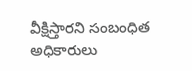వీక్షిస్తారని సంబంధిత అధికారులు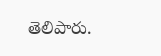తెలిపారు.